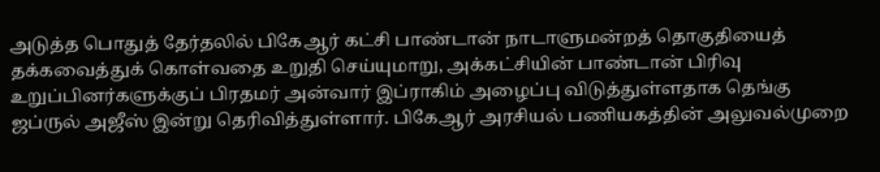அடுத்த பொதுத் தேர்தலில் பிகேஆர் கட்சி பாண்டான் நாடாளுமன்றத் தொகுதியைத் தக்கவைத்துக் கொள்வதை உறுதி செய்யுமாறு, அக்கட்சியின் பாண்டான் பிரிவு உறுப்பினர்களுக்குப் பிரதமர் அன்வார் இப்ராகிம் அழைப்பு விடுத்துள்ளதாக தெங்கு ஜப்ருல் அஜீஸ் இன்று தெரிவித்துள்ளார். பிகேஆர் அரசியல் பணியகத்தின் அலுவல்முறை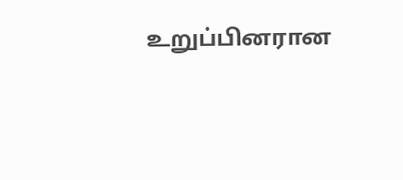உறுப்பினரான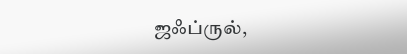ஜஃப்ருல்,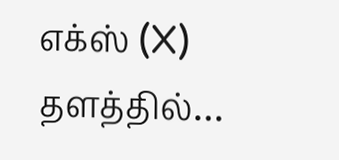எக்ஸ் (X) தளத்தில்…